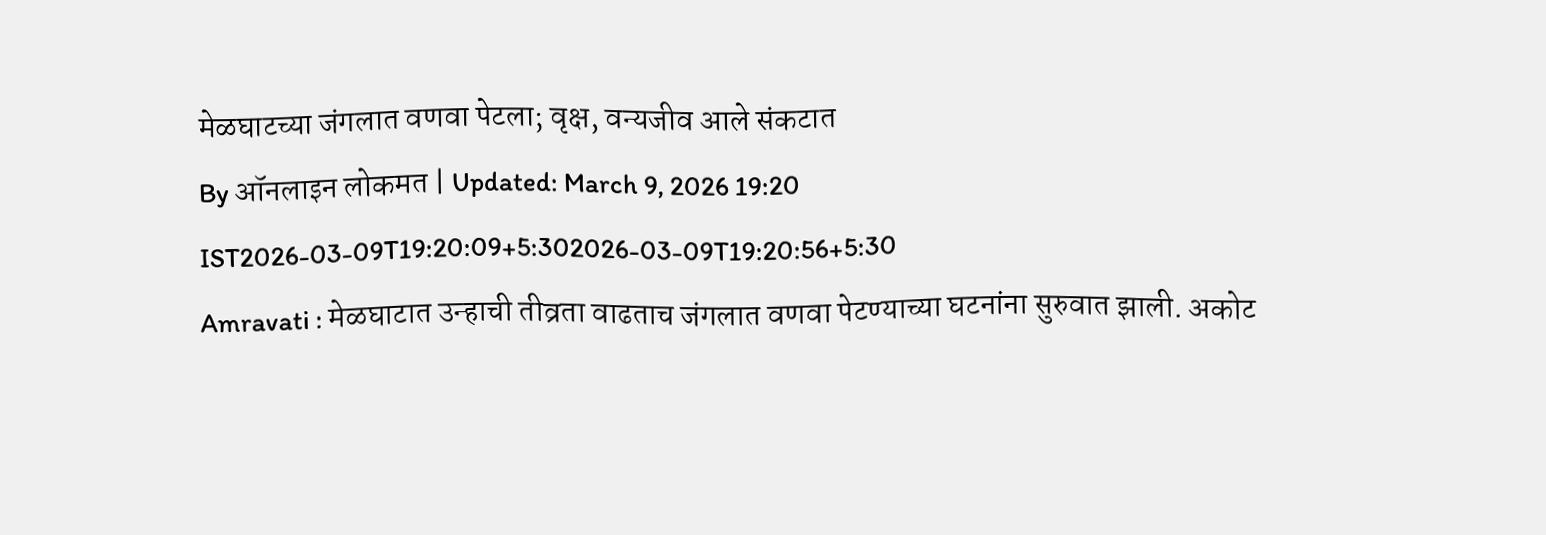मेळघाटच्या जंगलात वणवा पेटला; वृक्ष, वन्यजीव आले संकटात
By ऑनलाइन लोकमत | Updated: March 9, 2026 19:20 IST2026-03-09T19:20:09+5:302026-03-09T19:20:56+5:30
Amravati : मेळघाटात उन्हाची तीव्रता वाढताच जंगलात वणवा पेटण्याच्या घटनांना सुरुवात झाली. अकोट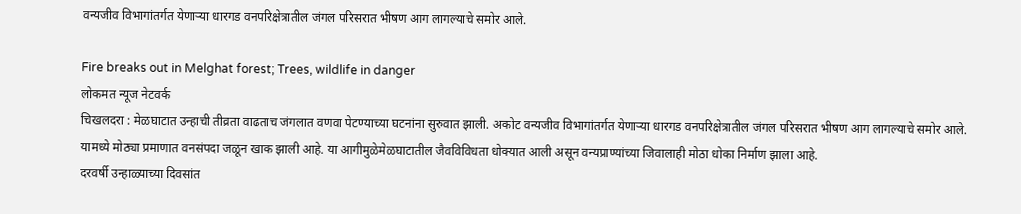वन्यजीव विभागांतर्गत येणाऱ्या धारगड वनपरिक्षेत्रातील जंगल परिसरात भीषण आग लागल्याचे समोर आले.

Fire breaks out in Melghat forest; Trees, wildlife in danger
लोकमत न्यूज नेटवर्क
चिखलदरा : मेळघाटात उन्हाची तीव्रता वाढताच जंगलात वणवा पेटण्याच्या घटनांना सुरुवात झाली. अकोट वन्यजीव विभागांतर्गत येणाऱ्या धारगड वनपरिक्षेत्रातील जंगल परिसरात भीषण आग लागल्याचे समोर आले. यामध्ये मोठ्या प्रमाणात वनसंपदा जळून खाक झाली आहे. या आगीमुळेमेळघाटातील जैवविविधता धोक्यात आली असून वन्यप्राण्यांच्या जिवालाही मोठा धोका निर्माण झाला आहे.
दरवर्षी उन्हाळ्याच्या दिवसांत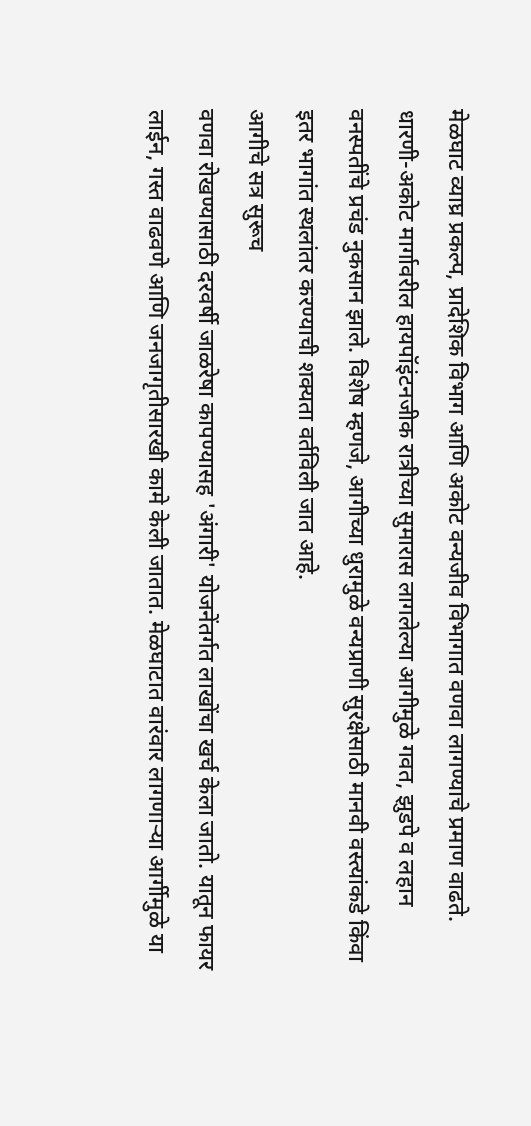मेळघाट व्याघ्र प्रकल्प, प्रादेशिक विभाग आणि अकोट वन्यजीव विभागात वणवा लागण्याचे प्रमाण वाढते. धारणी-अकोट मार्गावरील हायपॉइंटनजीक रात्रीच्या सुमारास लागलेल्या आगीमुळे गवत, झुडपे व लहान वनस्पतींचे प्रचंड नुकसान झाले. विशेष म्हणजे, आगीच्या धुरामुळे वन्यप्राणी सुरक्षेसाठी मानवी वस्त्यांकडे किंवा इतर भागांत स्थलांतर करण्याची शक्यता वर्तविली जात आहे.
आगीचे सत्र सुरूच
वणवा रोखण्यासाठी दरवर्षी जाळरेषा कापण्यासह 'अंगारी' योजनेंतर्गत लाखोंचा खर्च केला जातो. यातून फायर लाईन, गस्त वाढवणे आणि जनजागृतीसारखी कामे केली जातात. मेळघाटात वारंवार लागणाऱ्या आर्गीमुळे या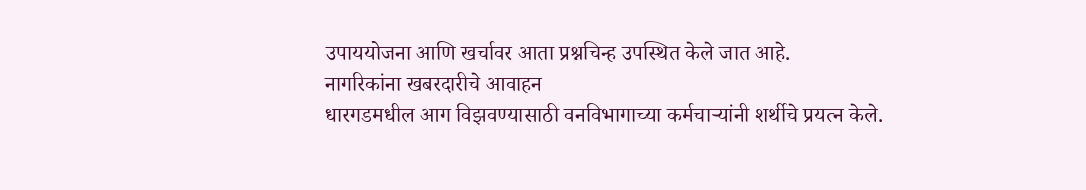उपाययोजना आणि खर्चावर आता प्रश्नचिन्ह उपस्थित केले जात आहे.
नागरिकांना खबरदारीचे आवाहन
धारगडमधील आग विझवण्यासाठी वनविभागाच्या कर्मचाऱ्यांनी शर्थीचे प्रयत्न केले.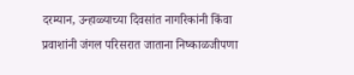दरम्यान, उन्हाळ्याच्या दिवसांत नागरिकांनी किंवा प्रवाशांनी जंगल परिसरात जाताना निष्काळजीपणा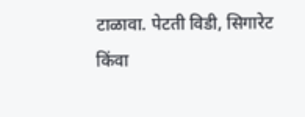टाळावा. पेटती विडी, सिगारेट किंवा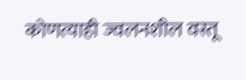कोणत्याही ज्वलनशील वस्तू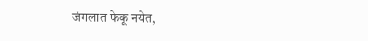जंगलात फेकू नयेत,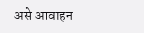असे आवाहन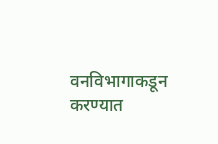वनविभागाकडून करण्यात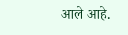आले आहे.